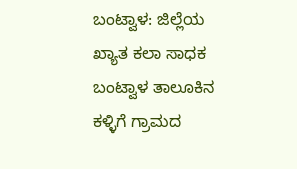ಬಂಟ್ವಾಳ: ಜಿಲ್ಲೆಯ ಖ್ಯಾತ ಕಲಾ ಸಾಧಕ ಬಂಟ್ವಾಳ ತಾಲೂಕಿನ ಕಳ್ಳಿಗೆ ಗ್ರಾಮದ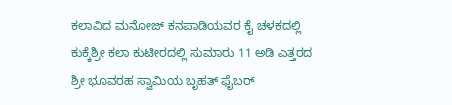ಕಲಾವಿದ ಮನೋಜ್ ಕನಪಾಡಿಯವರ ಕೈ ಚಳಕದಲ್ಲಿ ಕುಕ್ಕೆಶ್ರೀ ಕಲಾ ಕುಟೀರದಲ್ಲಿ ಸುಮಾರು 11 ಅಡಿ ಎತ್ತರದ ಶ್ರೀ ಭೂವರಹ ಸ್ವಾಮಿಯ ಬೃಹತ್ ಫೈಬರ್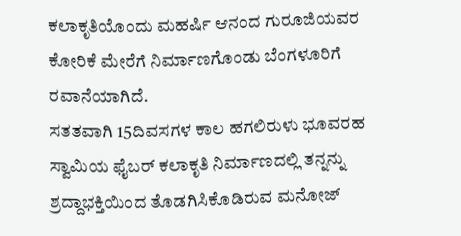ಕಲಾಕೃತಿಯೊಂದು ಮಹರ್ಷಿ ಆನಂದ ಗುರೂಜಿಯವರ ಕೋರಿಕೆ ಮೇರೆಗೆ ನಿರ್ಮಾಣಗೊಂಡು ಬೆಂಗಳೂರಿಗೆ ರವಾನೆಯಾಗಿದೆ.
ಸತತವಾಗಿ 15ದಿವಸಗಳ ಕಾಲ ಹಗಲಿರುಳು ಭೂವರಹ ಸ್ವಾಮಿಯ ಫೈಬರ್ ಕಲಾಕೃತಿ ನಿರ್ಮಾಣದಲ್ಲಿ ತನ್ನನ್ನು ಶ್ರದ್ದಾಭಕ್ತಿಯಿಂದ ತೊಡಗಿಸಿಕೊಡಿರುವ ಮನೋಜ್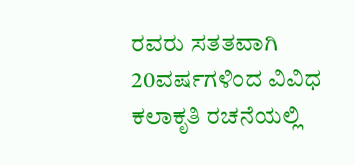ರವರು ಸತತವಾಗಿ 20ವರ್ಷಗಳಿಂದ ವಿವಿಧ ಕಲಾಕೃತಿ ರಚನೆಯಲ್ಲಿ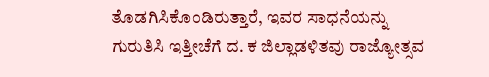ತೊಡಗಿಸಿಕೊಂಡಿರುತ್ತಾರೆ, ಇವರ ಸಾಧನೆಯನ್ನು ಗುರುತಿಸಿ ಇತ್ತೀಚೆಗೆ ದ. ಕ ಜಿಲ್ಲಾಡಳಿತವು ರಾಜ್ಯೋತ್ಸವ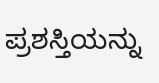ಪ್ರಶಸ್ತಿಯನ್ನು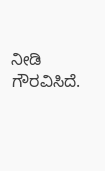ನೀಡಿ ಗೌರವಿಸಿದೆ.